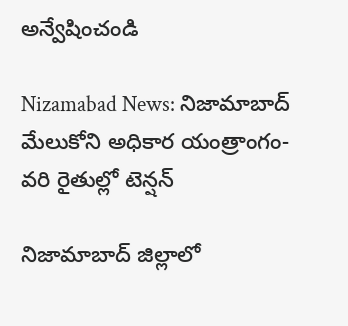అన్వేషించండి

Nizamabad News: నిజామాబాద్‌ మేలుకోని అధికార యంత్రాంగం-వరి రైతుల్లో టెన్షన్

నిజామాబాద్ జిల్లాలో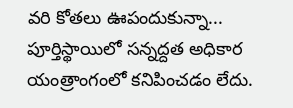వరి కోతలు ఊపందుకున్నా... పూర్తిస్థాయిలో సన్నద్దత అధికార యంత్రాంగంలో కనిపించడం లేదు.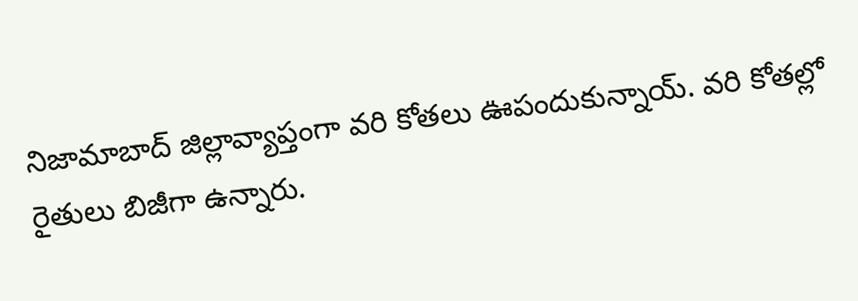నిజామాబాద్ జిల్లావ్యాప్తంగా వరి కోతలు ఊపందుకున్నాయ్. వరి కోతల్లో రైతులు బిజీగా ఉన్నారు.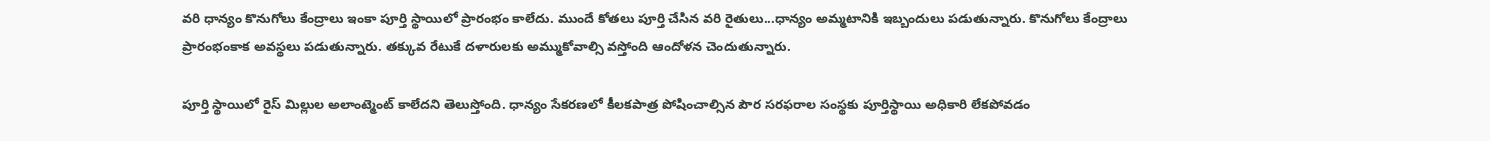వరి ధాన్యం కొనుగోలు కేంద్రాలు ఇంకా పూర్తి స్థాయిలో ప్రారంభం కాలేదు. ముందే కోతలు పూర్తి చేసిన వరి రైతులు...ధాన్యం అమ్మటానికి ఇబ్బందులు పడుతున్నారు. కొనుగోలు కేంద్రాలు ప్రారంభంకాక అవస్థలు పడుతున్నారు. తక్కువ రేటుకే దళారులకు అమ్ముకోవాల్సి వస్తోంది ఆందోళన చెందుతున్నారు.

పూర్తి స్థాయిలో రైస్ మిల్లుల అలాంట్మెంట్ కాలేదని తెలుస్తోంది. ధాన్యం సేకరణలో కీలకపాత్ర పోషించాల్సిన పౌర సరఫరాల సంస్థకు పూర్తిస్థాయి అధికారి లేకపోవడం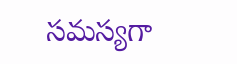సమస్యగా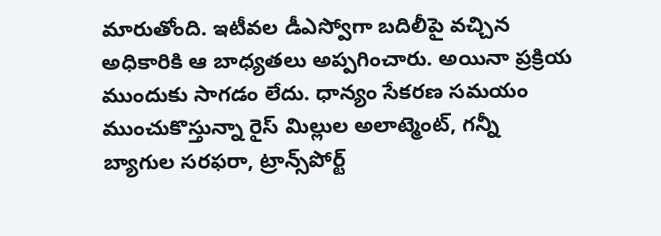మారుతోంది. ఇటీవల డీఎస్వోగా బదిలీపై వచ్చిన అధికారికి ఆ బాధ్యతలు అప్పగించారు. అయినా ప్రక్రియ ముందుకు సాగడం లేదు. ధాన్యం సేకరణ సమయం ముంచుకొస్తున్నా రైస్ మిల్లుల అలాట్మెంట్, గన్నీ బ్యాగుల సరఫరా, ట్రాన్స్‌పోర్ట్‌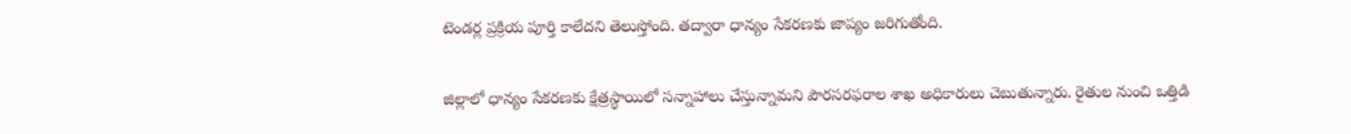టెండర్ల ప్రక్రియ పూర్తి కాలేదని తెలుస్తోంది. తద్వారా ధాన్యం సేకరణకు జాప్యం జరిగుతోంది.

జిల్లాలో ధాన్యం సేకరణకు క్షేత్రస్థాయిలో సన్నాహాలు చేస్తున్నామని పౌరసరఫరాల శాఖ అధికారులు చెబుతున్నారు. రైతుల నుంచి ఒత్తిడి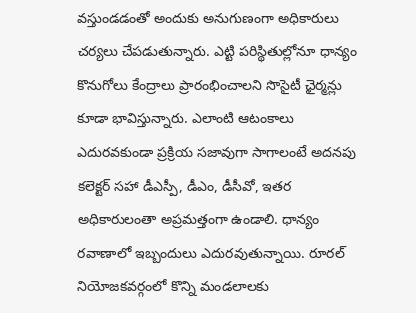వస్తుండడంతో అందుకు అనుగుణంగా అధికారులు చర్యలు చేపడుతున్నారు. ఎట్టి పరిస్థితుల్లోనూ ధాన్యం కొనుగోలు కేంద్రాలు ప్రారంభించాలని సొసైటీ ఛైర్మన్లు కూడా భావిస్తున్నారు. ఎలాంటి ఆటంకాలు ఎదురవకుండా ప్రక్రియ సజావుగా సాగాలంటే అదనపు కలెక్టర్ సహా డీఎస్పీ, డీఎం, డీసీవో, ఇతర అధికారులంతా అప్రమత్తంగా ఉండాలి. ధాన్యం రవాణాలో ఇబ్బందులు ఎదురవుతున్నాయి. రూరల్ నియోజకవర్గంలో కొన్ని మండలాలకు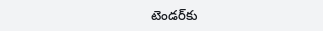టెండర్‌కు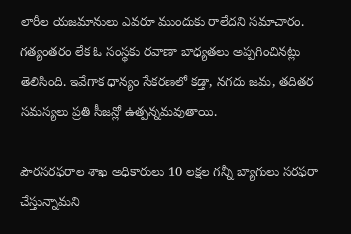లారీల యజమానులు ఎవరూ ముందుకు రాలేదని సమాచారం. గత్యంతరం లేక ఓ సంస్థకు రవాణా బాధ్యతలు అప్పగించినట్లు తెలిసింది. ఇవేగాక ధాన్యం సేకరణలో కడ్తా, నగదు జమ, తదితర సమస్యలు ప్రతి సీజన్లో ఉత్పన్నమవుతాయి.

పౌరసరఫరాల శాఖ అధికారులు 10 లక్షల గన్నీ బ్యాగులు సరఫరా చేస్తున్నామని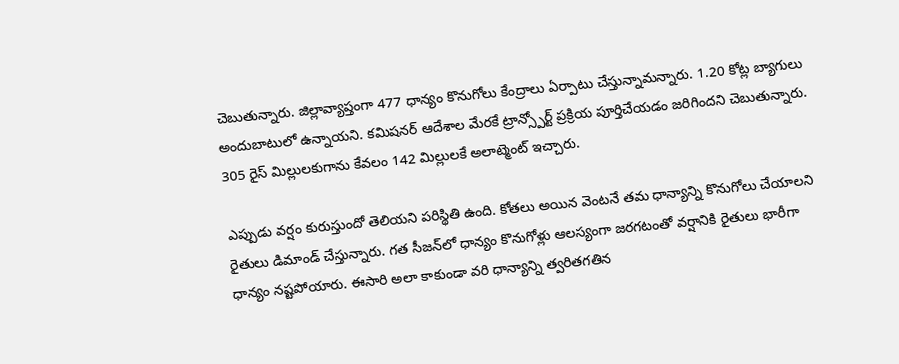చెబుతున్నారు. జిల్లావ్యాప్తంగా 477 ధాన్యం కొనుగోలు కేంద్రాలు ఏర్పాటు చేస్తున్నామన్నారు. 1.20 కోట్ల బ్యాగులు అందుబాటులో ఉన్నాయని. కమిషనర్ ఆదేశాల మేరకే ట్రాన్స్పోర్ట్ ప్రక్రియ పూర్తిచేయడం జరిగిందని చెబుతున్నారు. 305 రైస్ మిల్లులకుగాను కేవలం 142 మిల్లులకే అలాట్మెంట్ ఇచ్చారు.

ఎప్పుడు వర్షం కురుస్తుందో తెలియని పరిస్థితి ఉంది. కోతలు అయిన వెంటనే తమ ధాన్యాన్ని కొనుగోలు చేయాలని రైతులు డిమాండ్ చేస్తున్నారు. గత సీజన్‌లో ధాన్యం కొనుగోళ్లు ఆలస్యంగా జరగటంతో వర్షానికి రైతులు భారీగా ధాన్యం నష్టపోయారు. ఈసారి అలా కాకుండా వరి ధాన్యాన్ని త్వరితగతిన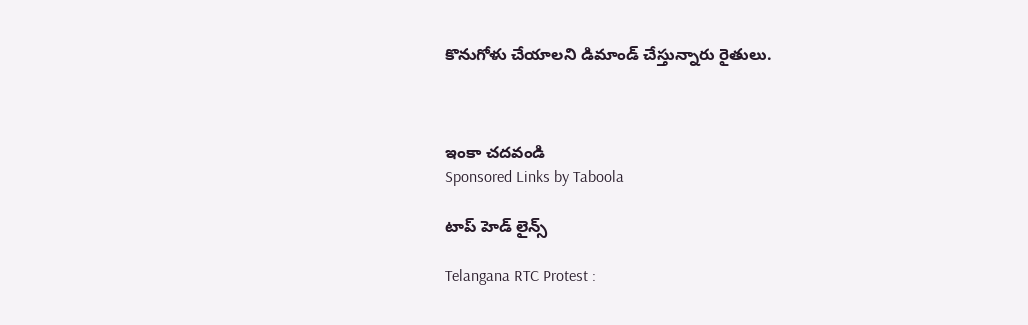కొనుగోళు చేయాలని డిమాండ్ చేస్తున్నారు రైతులు.



ఇంకా చదవండి
Sponsored Links by Taboola

టాప్ హెడ్ లైన్స్

Telangana RTC Protest :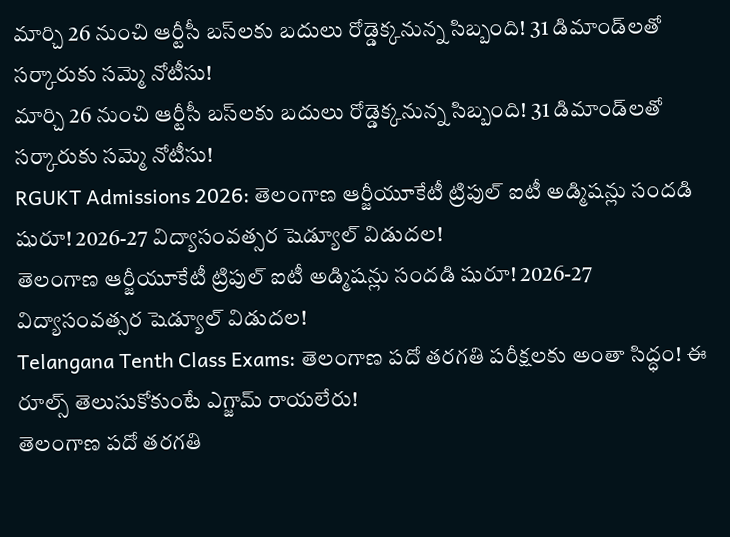మార్చి 26 నుంచి ఆర్టీసీ బస్‌లకు బదులు రోడ్డెక్కనున్న సిబ్బంది! 31 డిమాండ్‌లతో సర్కారుకు సమ్మె నోటీసు!
మార్చి 26 నుంచి ఆర్టీసీ బస్‌లకు బదులు రోడ్డెక్కనున్న సిబ్బంది! 31 డిమాండ్‌లతో సర్కారుకు సమ్మె నోటీసు!
RGUKT Admissions 2026: తెలంగాణ ఆర్జీయూకేటీ ట్రిపుల్ ఐటీ అడ్మిషన్లు సందడి షురూ! 2026-27 విద్యాసంవత్సర షెడ్యూల్ విడుదల!
తెలంగాణ ఆర్జీయూకేటీ ట్రిపుల్ ఐటీ అడ్మిషన్లు సందడి షురూ! 2026-27 విద్యాసంవత్సర షెడ్యూల్ విడుదల!
Telangana Tenth Class Exams: తెలంగాణ పదో తరగతి పరీక్షలకు అంతా సిద్ధం! ఈ రూల్స్ తెలుసుకోకుంటే ఎగ్జామ్ రాయలేరు!
తెలంగాణ పదో తరగతి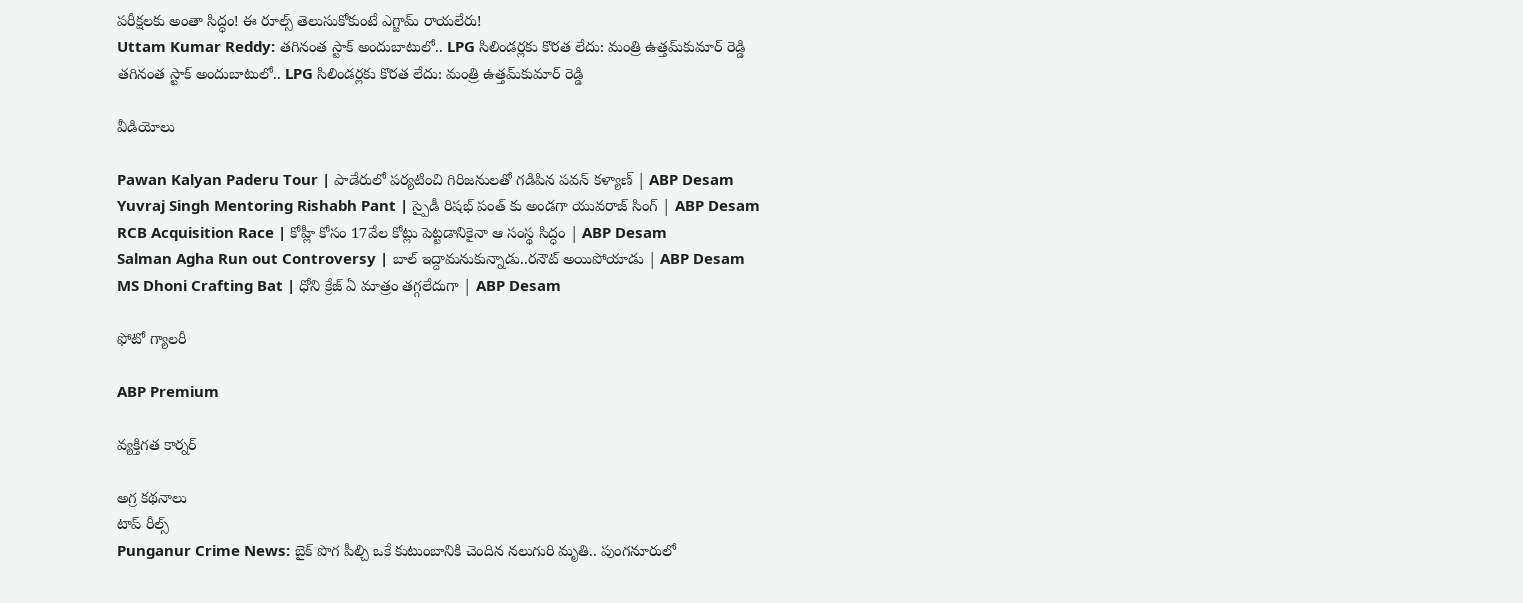పరీక్షలకు అంతా సిద్ధం! ఈ రూల్స్ తెలుసుకోకుంటే ఎగ్జామ్ రాయలేరు!
Uttam Kumar Reddy: తగినంత స్టాక్ అందుబాటులో.. LPG సిలిండర్లకు కొరత లేదు: మంత్రి ఉత్తమ్‌కుమార్ రెడ్డి
తగినంత స్టాక్ అందుబాటులో.. LPG సిలిండర్లకు కొరత లేదు: మంత్రి ఉత్తమ్‌కుమార్ రెడ్డి

వీడియోలు

Pawan Kalyan Paderu Tour | పాడేరులో పర్యటించి గిరిజనులతో గడిపిన పవన్ కళ్యాణ్ | ABP Desam
Yuvraj Singh Mentoring Rishabh Pant | స్పైడీ రిషభ్ పంత్ కు అండగా యువరాజ్ సింగ్ | ABP Desam
RCB Acquisition Race | కోహ్లీ కోసం 17వేల కోట్లు పెట్టడానికైనా ఆ సంస్థ సిద్ధం | ABP Desam
Salman Agha Run out Controversy | బాల్ ఇద్దామనుకున్నాడు..రనౌట్ అయిపోయాడు | ABP Desam
MS Dhoni Crafting Bat | ధోని క్రేజ్ ఏ మాత్రం తగ్గలేదుగా | ABP Desam

ఫోటో గ్యాలరీ

ABP Premium

వ్యక్తిగత కార్నర్

అగ్ర కథనాలు
టాప్ రీల్స్
Punganur Crime News: బైక్ పొగ పీల్చి ఒకే కుటుంబానికి చెందిన నలుగురి మృతి.. పుంగనూరులో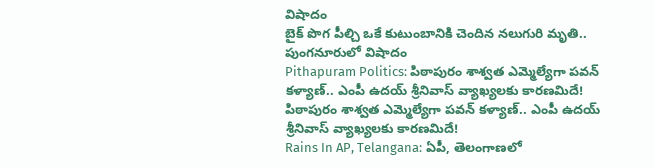విషాదం
బైక్ పొగ పీల్చి ఒకే కుటుంబానికి చెందిన నలుగురి మృతి.. పుంగనూరులో విషాదం
Pithapuram Politics: పిఠాపురం శాశ్వ‌త ఎమ్మెల్యేగా ప‌వ‌న్‌ కళ్యాణ్.. ఎంపీ ఉదయ్ శ్రీనివాస్ వ్యాఖ్యలకు కారణమిదే!
పిఠాపురం శాశ్వ‌త ఎమ్మెల్యేగా ప‌వ‌న్‌ కళ్యాణ్.. ఎంపీ ఉదయ్ శ్రీనివాస్ వ్యాఖ్యలకు కారణమిదే!
Rains In AP, Telangana: ఏపీ, తెలంగాణలో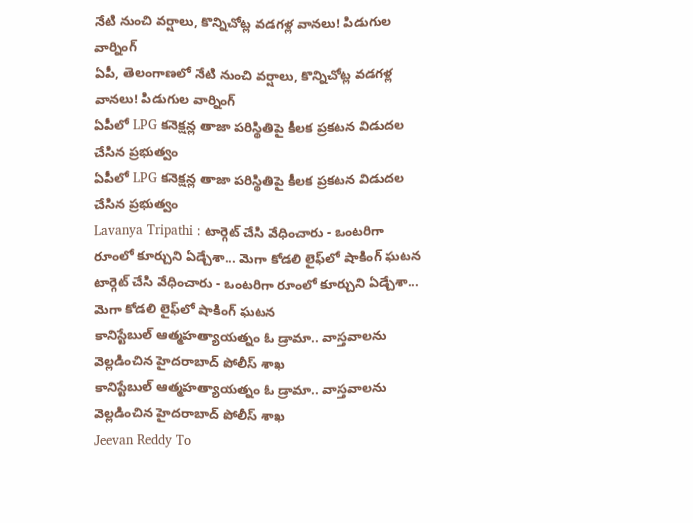నేటి నుంచి వర్షాలు, కొన్నిచోట్ల వడగళ్ల వానలు! పిడుగుల వార్నింగ్
ఏపీ, తెలంగాణలో నేటి నుంచి వర్షాలు, కొన్నిచోట్ల వడగళ్ల వానలు! పిడుగుల వార్నింగ్
ఏపీలో LPG కనెక్షన్ల తాజా పరిస్థితిపై కీలక ప్రకటన విడుదల చేసిన ప్రభుత్వం
ఏపీలో LPG కనెక్షన్ల తాజా పరిస్థితిపై కీలక ప్రకటన విడుదల చేసిన ప్రభుత్వం
Lavanya Tripathi : టార్గెట్ చేసి వేధించారు - ఒంటరిగా రూంలో కూర్చుని ఏడ్చేశా... మెగా కోడలి లైఫ్‌లో షాకింగ్ ఘటన
టార్గెట్ చేసి వేధించారు - ఒంటరిగా రూంలో కూర్చుని ఏడ్చేశా... మెగా కోడలి లైఫ్‌లో షాకింగ్ ఘటన
కానిస్టేబుల్ ఆత్మహత్యాయత్నం ఓ డ్రామా.. వాస్తవాలను వెల్లడించిన హైదరాబాద్ పోలీస్ శాఖ
కానిస్టేబుల్ ఆత్మహత్యాయత్నం ఓ డ్రామా.. వాస్తవాలను వెల్లడించిన హైదరాబాద్ పోలీస్ శాఖ
Jeevan Reddy To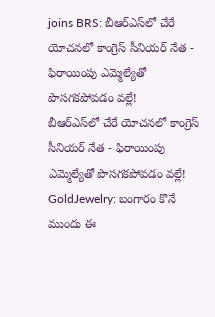joins BRS: బీఆర్ఎస్‌లో చేరే యోచనలో కాంగ్రెస్ సీనియర్ నేత - ఫిరాయింపు ఎమ్మెల్యేతో పొసగకపోవడం వల్లే!
బీఆర్ఎస్‌లో చేరే యోచనలో కాంగ్రెస్ సీనియర్ నేత - ఫిరాయింపు ఎమ్మెల్యేతో పొసగకపోవడం వల్లే!
GoldJewelry: బంగారం కొనే ముందు ఈ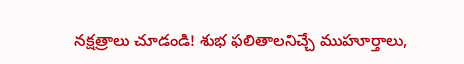నక్షత్రాలు చూడండి! శుభ ఫలితాలనిచ్చే ముహూర్తాలు,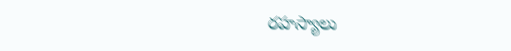రహస్యాలు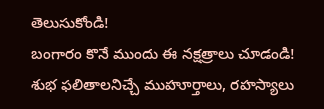తెలుసుకోండి!
బంగారం కొనే ముందు ఈ నక్షత్రాలు చూడండి! శుభ ఫలితాలనిచ్చే ముహూర్తాలు, రహస్యాలు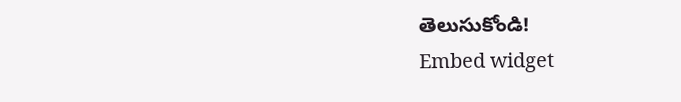తెలుసుకోండి!
Embed widget